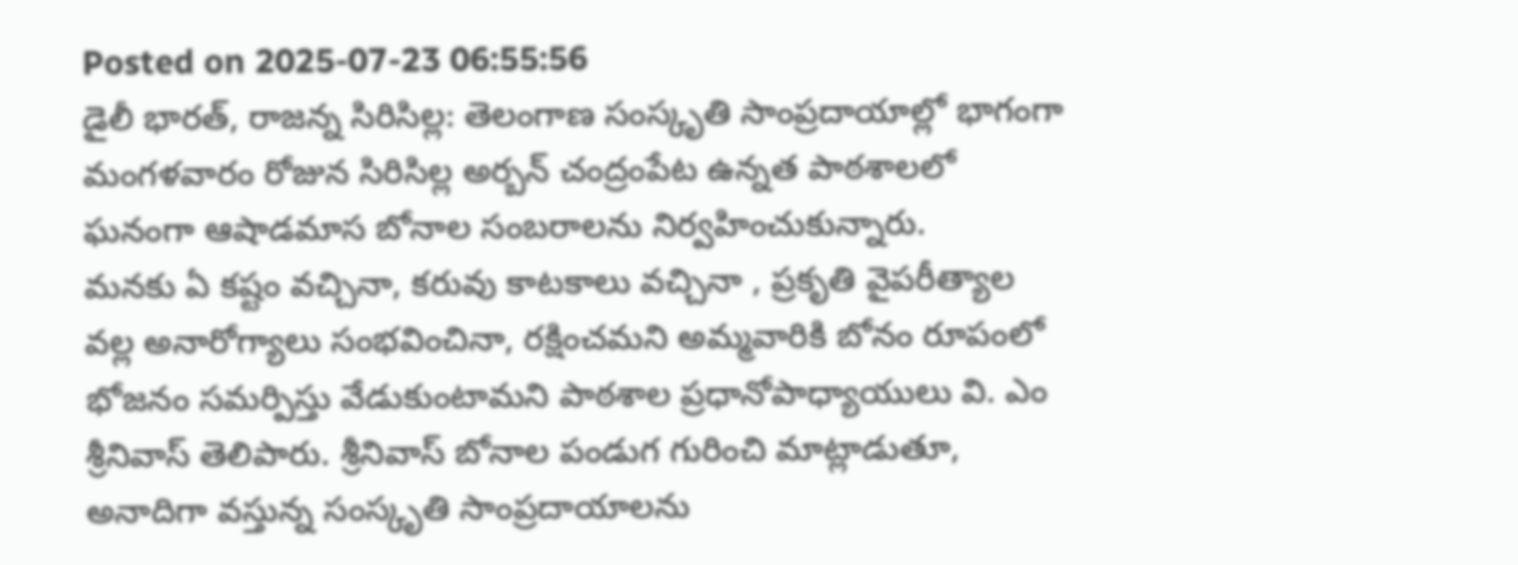Posted on 2025-07-23 06:55:56
డైలీ భారత్, రాజన్న సిరిసిల్ల: తెలంగాణ సంస్కృతి సాంప్రదాయాల్లో భాగంగా మంగళవారం రోజున సిరిసిల్ల అర్బన్ చంద్రంపేట ఉన్నత పాఠశాలలో ఘనంగా ఆషాడమాస బోనాల సంబరాలను నిర్వహించుకున్నారు.
మనకు ఏ కష్టం వచ్చినా, కరువు కాటకాలు వచ్చినా , ప్రకృతి వైపరీత్యాల వల్ల అనారోగ్యాలు సంభవించినా, రక్షించమని అమ్మవారికి బోనం రూపంలో భోజనం సమర్పిస్తు వేడుకుంటామని పాఠశాల ప్రధానోపాధ్యాయులు వి. ఎం శ్రీనివాస్ తెలిపారు. శ్రీనివాస్ బోనాల పండుగ గురించి మాట్లాడుతూ, అనాదిగా వస్తున్న సంస్కృతి సాంప్రదాయాలను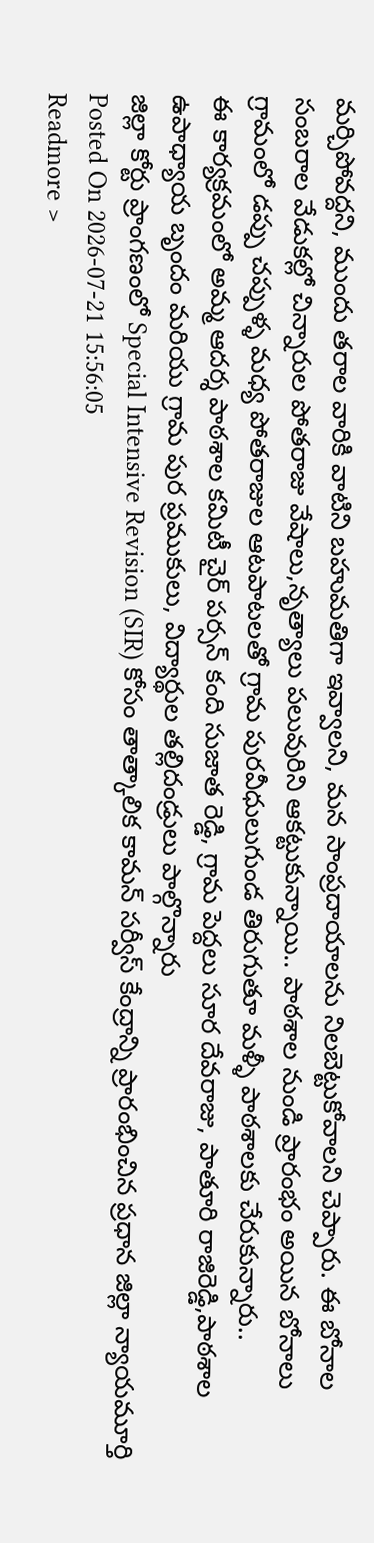మర్చిపోవద్దని, ముందు తరాల వారికి వాటిని బహుమతిగా ఇవ్వాలని, మన సాంప్రదాయాలను నిలబెట్టుకోవాలని చెప్పారు. ఈ బోనాల సంబరాల వేడుకల్లో చిన్నారుల పోతరాజు వేషాలు,నృత్యాలు పలువురిని ఆకట్టుకున్నాయి.. పాఠశాల నుండి ప్రారంభం అయిన బోనాలు గ్రామంలో డప్పు చప్పుళ్ళ మధ్య పోతరాజుల ఆటపాటలతో గ్రామ పురవీధులుగుండ తిరుగుతూ మళ్ళీ పాఠశాలకు చేరుకున్నారు..
ఈ కార్యక్రమంలో అమ్మ ఆదర్శ పాఠశాల కమిటీ చైర్ పర్సన్ కంది సుజాత రెడ్డి, గ్రామ పెద్దలు సూర దేవరాజు, పాతూరి రాజిరెడ్డి,పాఠశాల ఉపాధ్యాయ బృందం మరియు గ్రామ పుర ప్రముకులు, విద్యార్థుల తల్లిదండ్రులు పాల్గొన్నారు
జిల్లా కోర్టు ప్రాంగణంలో Special Intensive Revision (SIR) కోసం తాత్కాలిక కామన్ సర్వీస్ కేంద్రాన్ని ప్రారంభించిన ప్రధాన జిల్లా న్యాయమూర్తి
Posted On 2026-07-21 15:56:05
Readmore >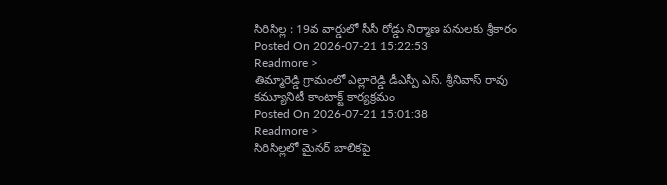సిరిసిల్ల : 19వ వార్డులో సీసీ రోడ్డు నిర్మాణ పనులకు శ్రీకారం
Posted On 2026-07-21 15:22:53
Readmore >
తిమ్మారెడ్డి గ్రామంలో ఎల్లారెడ్డి డీఎస్పీ ఎస్. శ్రీనివాస్ రావు కమ్యూనిటీ కాంటాక్ట్ కార్యక్రమం
Posted On 2026-07-21 15:01:38
Readmore >
సిరిసిల్లలో మైనర్ బాలికపై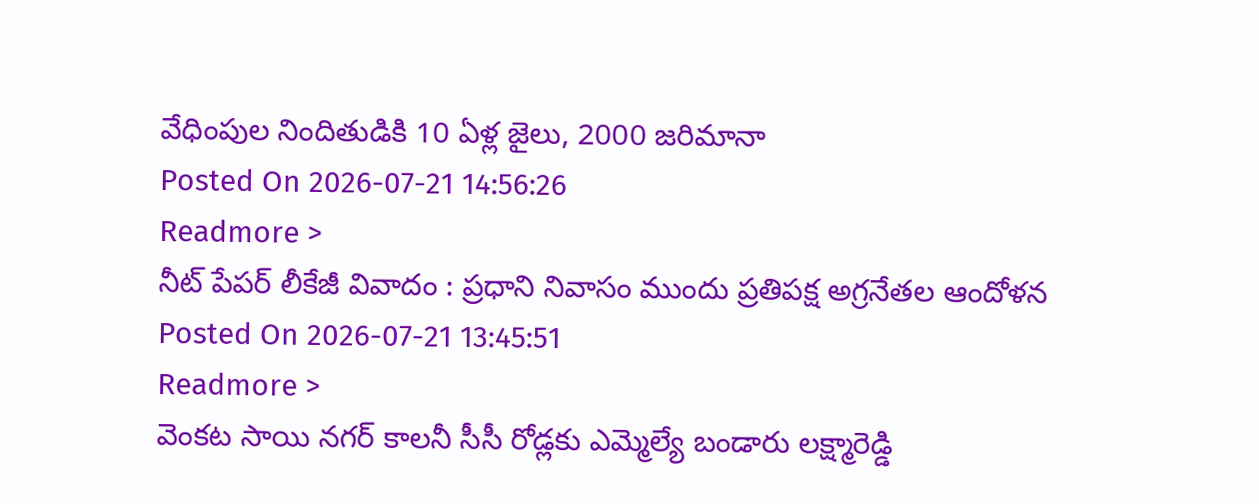వేధింపుల నిందితుడికి 10 ఏళ్ల జైలు, 2000 జరిమానా
Posted On 2026-07-21 14:56:26
Readmore >
నీట్ పేపర్ లీకేజీ వివాదం : ప్రధాని నివాసం ముందు ప్రతిపక్ష అగ్రనేతల ఆందోళన
Posted On 2026-07-21 13:45:51
Readmore >
వెంకట సాయి నగర్ కాలనీ సీసీ రోడ్లకు ఎమ్మెల్యే బండారు లక్ష్మారెడ్డి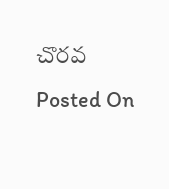చొరవ
Posted On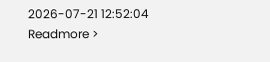2026-07-21 12:52:04
Readmore >